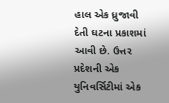હાલ એક ધ્રુજાવી દેતી ઘટના પ્રકાશમાં આવી છે. ઉત્તર પ્રદેશની એક યુનિવર્સિટીમાં એક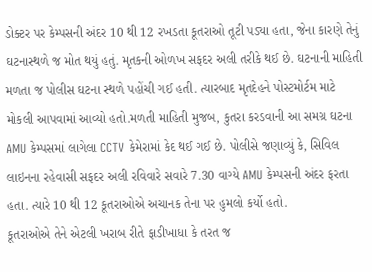ડોક્ટર પર કેમ્પસની અંદર 10 થી 12 રખડતા કૂતરાઓ તૂટી પડ્યા હતા, જેના કારણે તેનું ઘટનાસ્થળે જ મોત થયું હતું. મૃતકની ઓળખ સફદર અલી તરીકે થઈ છે. ઘટનાની માહિતી મળતા જ પોલીસ ઘટના સ્થળે પહોંચી ગઈ હતી. ત્યારબાદ મૃતદેહને પોસ્ટમોર્ટમ માટે મોકલી આપવામાં આવ્યો હતો.મળતી માહિતી મુજબ, કુતરા કરડવાની આ સમગ્ર ઘટના AMU કેમ્પસમાં લાગેલા CCTV કેમેરામાં કેદ થઈ ગઈ છે. પોલીસે જણાવ્યું કે, સિવિલ લાઇનના રહેવાસી સફદર અલી રવિવારે સવારે 7.30 વાગ્યે AMU કેમ્પસની અંદર ફરતા હતા. ત્યારે 10 થી 12 કૂતરાઓએ અચાનક તેના પર હુમલો કર્યો હતો.
કૂતરાઓએ તેને એટલી ખરાબ રીતે ફાડીખાધા કે તરત જ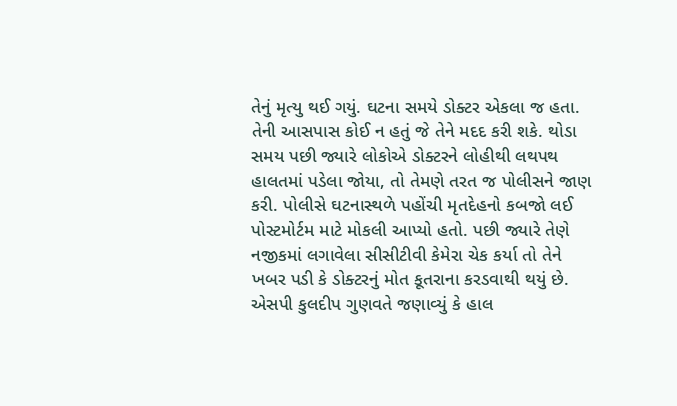તેનું મૃત્યુ થઈ ગયું. ઘટના સમયે ડોક્ટર એકલા જ હતા. તેની આસપાસ કોઈ ન હતું જે તેને મદદ કરી શકે. થોડા સમય પછી જ્યારે લોકોએ ડોક્ટરને લોહીથી લથપથ હાલતમાં પડેલા જોયા, તો તેમણે તરત જ પોલીસને જાણ કરી. પોલીસે ઘટનાસ્થળે પહોંચી મૃતદેહનો કબજો લઈ પોસ્ટમોર્ટમ માટે મોકલી આપ્યો હતો. પછી જ્યારે તેણે નજીકમાં લગાવેલા સીસીટીવી કેમેરા ચેક કર્યા તો તેને ખબર પડી કે ડોક્ટરનું મોત કૂતરાના કરડવાથી થયું છે.
એસપી કુલદીપ ગુણવતે જણાવ્યું કે હાલ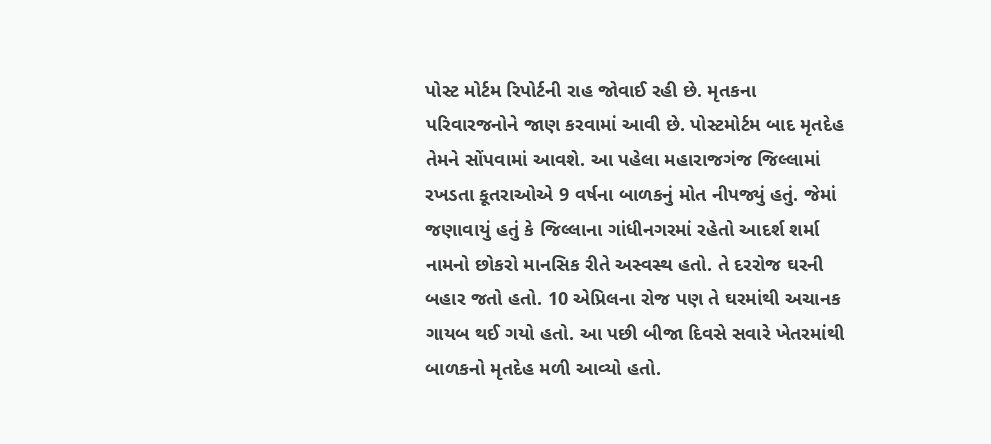પોસ્ટ મોર્ટમ રિપોર્ટની રાહ જોવાઈ રહી છે. મૃતકના પરિવારજનોને જાણ કરવામાં આવી છે. પોસ્ટમોર્ટમ બાદ મૃતદેહ તેમને સોંપવામાં આવશે. આ પહેલા મહારાજગંજ જિલ્લામાં રખડતા કૂતરાઓએ 9 વર્ષના બાળકનું મોત નીપજ્યું હતું. જેમાં જણાવાયું હતું કે જિલ્લાના ગાંધીનગરમાં રહેતો આદર્શ શર્મા નામનો છોકરો માનસિક રીતે અસ્વસ્થ હતો. તે દરરોજ ઘરની બહાર જતો હતો. 10 એપ્રિલના રોજ પણ તે ઘરમાંથી અચાનક ગાયબ થઈ ગયો હતો. આ પછી બીજા દિવસે સવારે ખેતરમાંથી બાળકનો મૃતદેહ મળી આવ્યો હતો.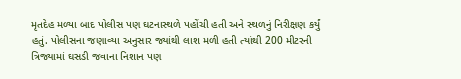મૃતદેહ મળ્યા બાદ પોલીસ પણ ઘટનાસ્થળે પહોંચી હતી અને સ્થળનું નિરીક્ષણ કર્યું હતું. પોલીસના જણાવ્યા અનુસાર જ્યાંથી લાશ મળી હતી ત્યાંથી 200 મીટરની ત્રિજ્યામાં ઘસડી જવાના નિશાન પણ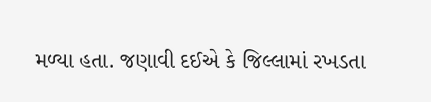મળ્યા હતા. જણાવી દઈએ કે જિલ્લામાં રખડતા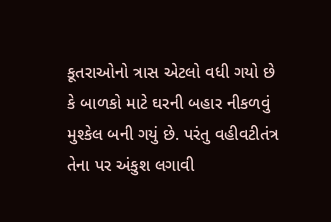કૂતરાઓનો ત્રાસ એટલો વધી ગયો છે કે બાળકો માટે ઘરની બહાર નીકળવું મુશ્કેલ બની ગયું છે. પરંતુ વહીવટીતંત્ર તેના પર અંકુશ લગાવી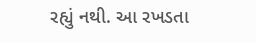રહ્યું નથી. આ રખડતા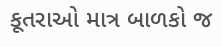કૂતરાઓ માત્ર બાળકો જ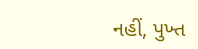નહીં, પુખ્ત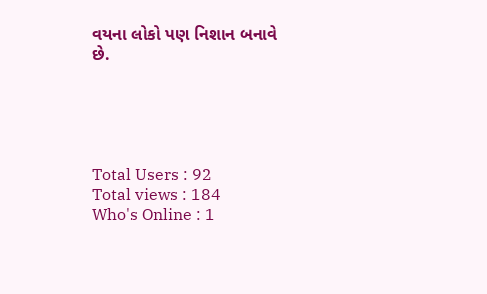વયના લોકો પણ નિશાન બનાવે છે.





Total Users : 92
Total views : 184
Who's Online : 1